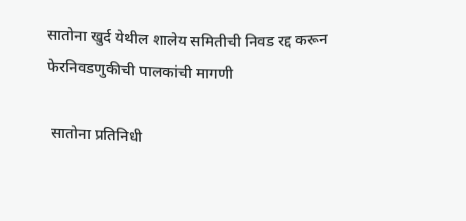सातोना खुर्द येथील शालेय समितीची निवड रद्द करून फेरनिवडणुकीची पालकांची मागणी

 सातोना प्रतिनिधी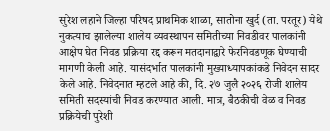सुरेश लहाने जिल्हा परिषद प्राथमिक शाळा, सातोना खुर्द (ता. परतूर) येथे नुकत्याच झालेल्या शालेय व्यवस्थापन समितीच्या निवडीवर पालकांनी आक्षेप घेत निवड प्रक्रिया रद्द करून मतदानाद्वारे फेरनिवडणूक घेण्याची मागणी केली आहे. यासंदर्भात पालकांनी मुख्याध्यापकांकडे निवेदन सादर केले आहे. निवेदनात म्हटले आहे की, दि. २७ जुलै २०२६ रोजी शालेय समिती सदस्यांची निवड करण्यात आली. मात्र, बैठकीची वेळ व निवड प्रक्रियेची पुरेशी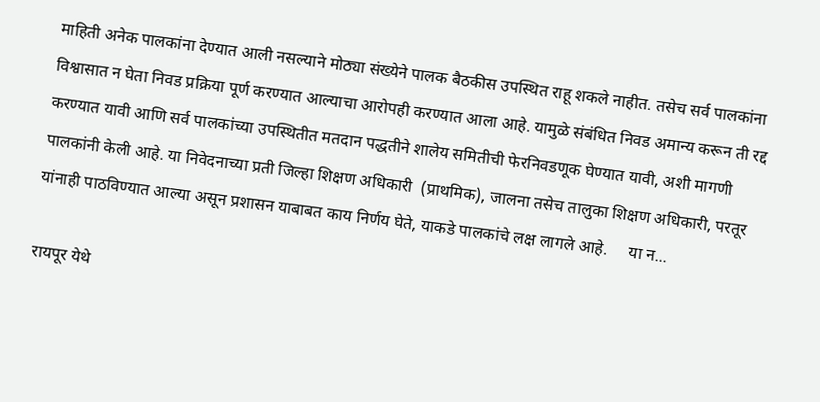माहिती अनेक पालकांना देण्यात आली नसल्याने मोठ्या संख्येने पालक बैठकीस उपस्थित राहू शकले नाहीत. तसेच सर्व पालकांना विश्वासात न घेता निवड प्रक्रिया पूर्ण करण्यात आल्याचा आरोपही करण्यात आला आहे. यामुळे संबंधित निवड अमान्य करून ती रद्द करण्यात यावी आणि सर्व पालकांच्या उपस्थितीत मतदान पद्धतीने शालेय समितीची फेरनिवडणूक घेण्यात यावी, अशी मागणी पालकांनी केली आहे. या निवेदनाच्या प्रती जिल्हा शिक्षण अधिकारी  (प्राथमिक), जालना तसेच तालुका शिक्षण अधिकारी, परतूर यांनाही पाठविण्यात आल्या असून प्रशासन याबाबत काय निर्णय घेते, याकडे पालकांचे लक्ष लागले आहे.     या न...

रायपूर येथे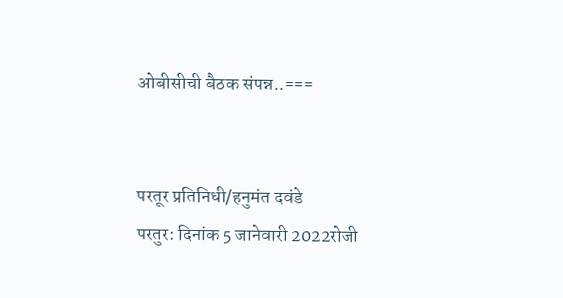ओबीसीची बैठक संपन्न..===


परतूर प्रतिनिधी/हनुमंत दवंडे
परतुर: दिनांक 5 जानेवारी 2022रोजी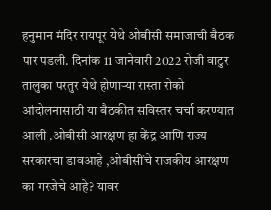हनुमान मंदिर रायपूर येथे ओबीसी समाजाची बैठक पार पडली. दिनांक 11 जानेवारी 2022 रोजी वाटुर तालुका परतुर येथे होणाऱ्या रास्ता रोको  आंदोलनासाठी या बैठकीत सविस्तर चर्चा करण्यात आली .ओबीसी आरक्षण हा केंद्र आणि राज्य सरकारचा डावआहे ,ओबीसींचे राजकीय आरक्षण का गरजेचे आहे? यावर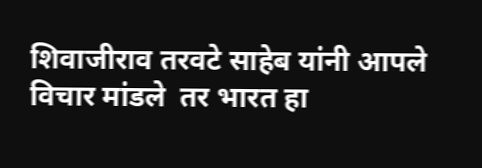शिवाजीराव तरवटे साहेब यांनी आपले विचार मांडले  तर भारत हा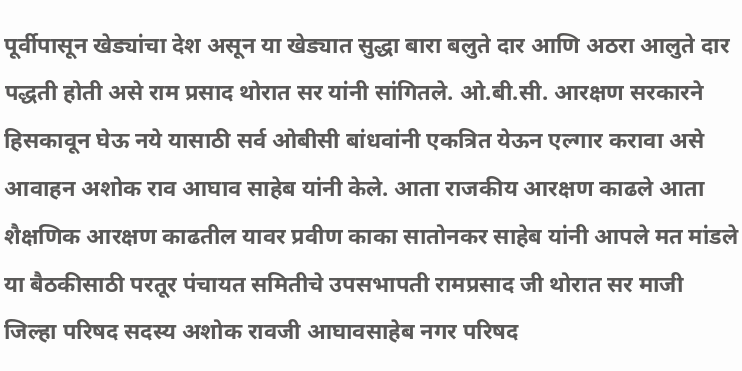पूर्वीपासून खेड्यांचा देश असून या खेड्यात सुद्धा बारा बलुते दार आणि अठरा आलुते दार पद्धती होती असे राम प्रसाद थोरात सर यांनी सांगितले. ओ.बी.सी. आरक्षण सरकारने हिसकावून घेऊ नये यासाठी सर्व ओबीसी बांधवांनी एकत्रित येऊन एल्गार करावा असे आवाहन अशोक राव आघाव साहेब यांनी केले. आता राजकीय आरक्षण काढले आता शैक्षणिक आरक्षण काढतील यावर प्रवीण काका सातोनकर साहेब यांनी आपले मत मांडले या बैठकीसाठी परतूर पंचायत समितीचे उपसभापती रामप्रसाद जी थोरात सर माजी जिल्हा परिषद सदस्य अशोक रावजी आघावसाहेब नगर परिषद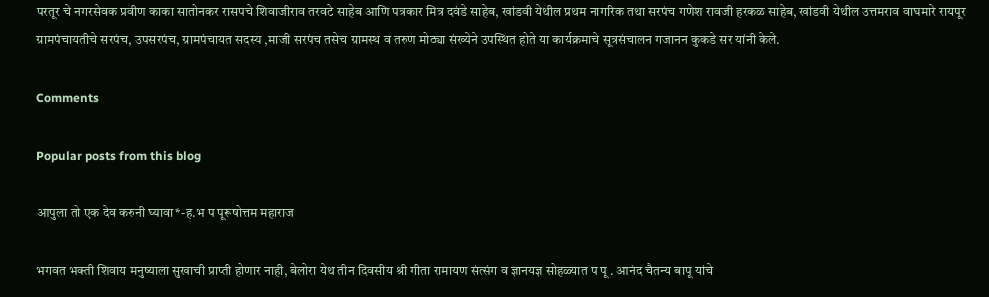परतूर चे नगरसेवक प्रवीण काका सातोनकर रासपचे शिवाजीराव तरवटे साहेब आणि पत्रकार मित्र दवंडे साहेब, खांडवी येथील प्रथम नागरिक तथा सरपंच गणेश रावजी हरकळ साहेब, खांडवी येथील उत्तमराव वाघमारे रायपूर ग्रामपंचायतीचे सरपंच, उपसरपंच, ग्रामपंचायत सदस्य ,माजी सरपंच तसेच ग्रामस्थ व तरुण मोठ्या संख्येने उपस्थित होते या कार्यक्रमाचे सूत्रसंचालन गजानन कुकडे सर यांनी केले.

Comments

Popular posts from this blog

आपुला तो एक देव करुनी घ्यावा*-ह.भ प पूरूषोत्तम महाराज

भगवत भक्ती शिवाय मनुष्याला सुखाची प्राप्ती होणार नाही, बेलोरा येथ तीन दिवसीय श्री गीता रामायण संत्संग व ज्ञानयज्ञ सोहळ्यात प पू . आनंद चैतन्य बापू यांचे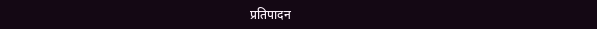प्रतिपादन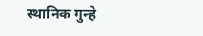स्थानिक गुन्हे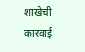शाखेची कारवाई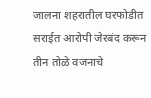जालना शहरातील घरफोडीत सराईत आरोपी जेरबंद करून तीन तोळे वजनाचे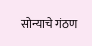सोन्याचे गंठण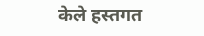केले हस्तगत